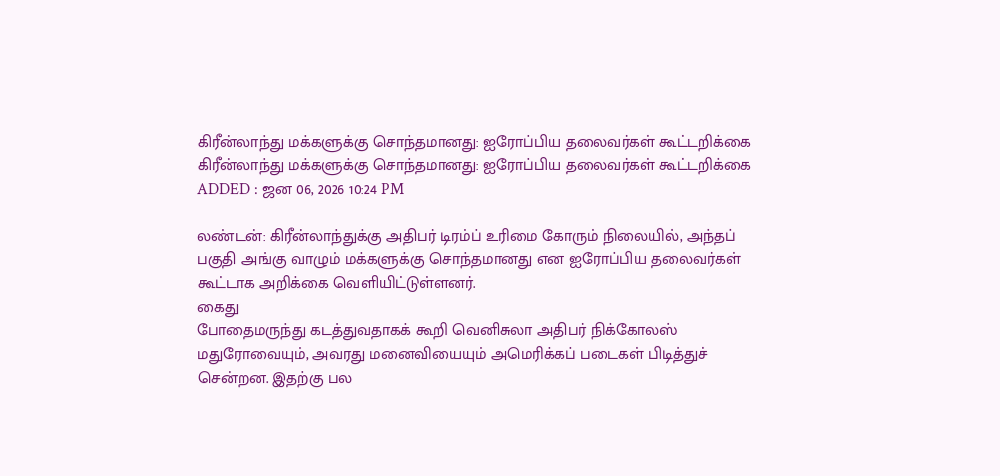கிரீன்லாந்து மக்களுக்கு சொந்தமானது: ஐரோப்பிய தலைவர்கள் கூட்டறிக்கை
கிரீன்லாந்து மக்களுக்கு சொந்தமானது: ஐரோப்பிய தலைவர்கள் கூட்டறிக்கை
ADDED : ஜன 06, 2026 10:24 PM

லண்டன்: கிரீன்லாந்துக்கு அதிபர் டிரம்ப் உரிமை கோரும் நிலையில், அந்தப் பகுதி அங்கு வாழும் மக்களுக்கு சொந்தமானது என ஐரோப்பிய தலைவர்கள் கூட்டாக அறிக்கை வெளியிட்டுள்ளனர்.
கைது
போதைமருந்து கடத்துவதாகக் கூறி வெனிசுலா அதிபர் நிக்கோலஸ் மதுரோவையும், அவரது மனைவியையும் அமெரிக்கப் படைகள் பிடித்துச் சென்றன. இதற்கு பல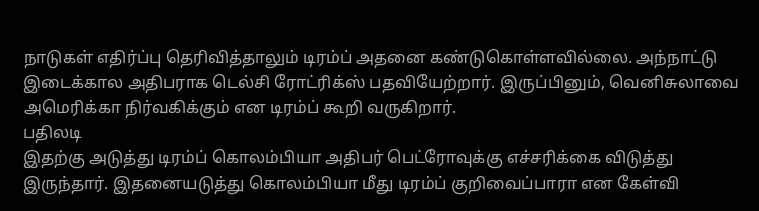நாடுகள் எதிர்ப்பு தெரிவித்தாலும் டிரம்ப் அதனை கண்டுகொள்ளவில்லை. அந்நாட்டு இடைக்கால அதிபராக டெல்சி ரோட்ரிக்ஸ் பதவியேற்றார். இருப்பினும், வெனிசுலாவை அமெரிக்கா நிர்வகிக்கும் என டிரம்ப் கூறி வருகிறார்.
பதிலடி
இதற்கு அடுத்து டிரம்ப் கொலம்பியா அதிபர் பெட்ரோவுக்கு எச்சரிக்கை விடுத்து இருந்தார். இதனையடுத்து கொலம்பியா மீது டிரம்ப் குறிவைப்பாரா என கேள்வி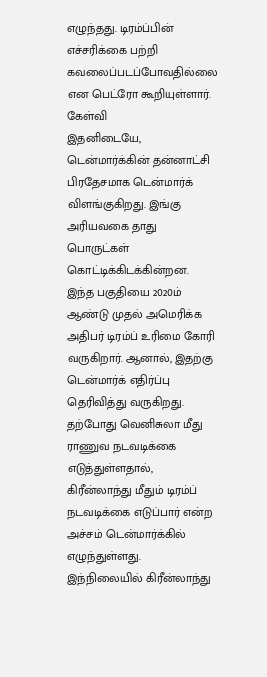எழுந்தது. டிரம்ப்பின் எச்சரிக்கை பற்றி கவலைப்படப்போவதில்லை என பெட்ரோ கூறியுள்ளார்.
கேள்வி
இதனிடையே, டென்மார்க்கின் தன்னாட்சி பிரதேசமாக டென்மார்க் விளங்குகிறது. இங்கு அரியவகை தாது பொருட்கள் கொட்டிக்கிடக்கின்றன. இந்த பகுதியை 2020ம் ஆண்டு முதல் அமெரிக்க அதிபர் டிரம்ப் உரிமை கோரி வருகிறார். ஆனால், இதற்கு டென்மார்க் எதிர்ப்பு தெரிவித்து வருகிறது. தற்போது வெனிசுலா மீது ராணுவ நடவடிக்கை எடுத்துள்ளதால், கிரீன்லாந்து மீதும் டிரம்ப் நடவடிக்கை எடுப்பார் என்ற அச்சம் டென்மார்க்கில் எழுந்துள்ளது.
இந்நிலையில் கிரீன்லாந்து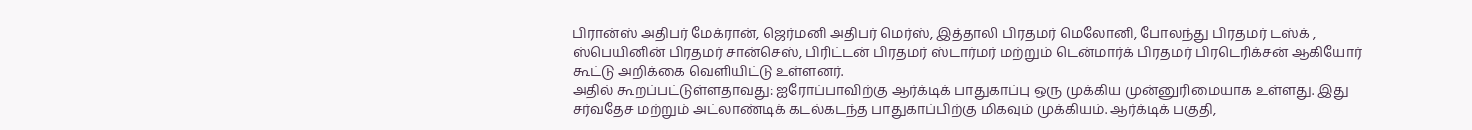பிரான்ஸ் அதிபர் மேக்ரான், ஜெர்மனி அதிபர் மெர்ஸ், இத்தாலி பிரதமர் மெலோனி, போலந்து பிரதமர் டஸ்க் , ஸ்பெயினின் பிரதமர் சான்செஸ், பிரிட்டன் பிரதமர் ஸ்டார்மர் மற்றும் டென்மார்க் பிரதமர் பிரடெரிக்சன் ஆகியோர் கூட்டு அறிக்கை வெளியிட்டு உள்ளனர்.
அதில் கூறப்பட்டுள்ளதாவது: ஐரோப்பாவிற்கு ஆர்க்டிக் பாதுகாப்பு ஒரு முக்கிய முன்னுரிமையாக உள்ளது. இது சர்வதேச மற்றும் அட்லாண்டிக் கடல்கடந்த பாதுகாப்பிற்கு மிகவும் முக்கியம். ஆர்க்டிக் பகுதி,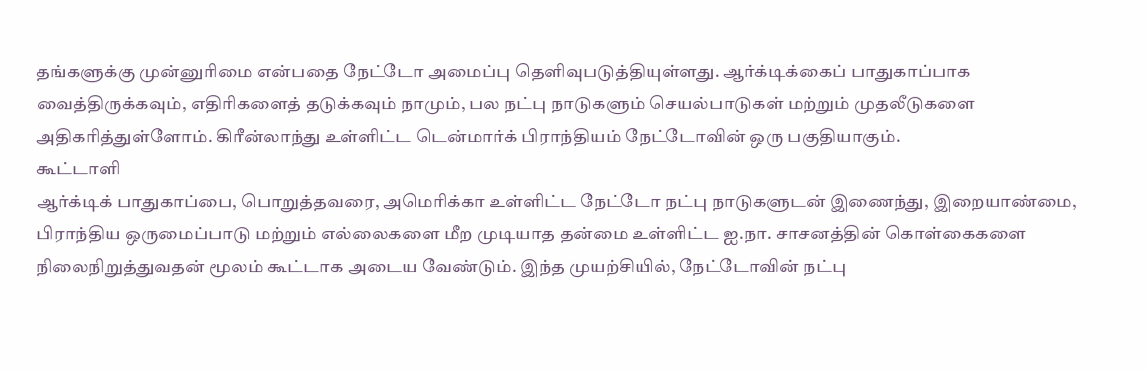தங்களுக்கு முன்னுரிமை என்பதை நேட்டோ அமைப்பு தெளிவுபடுத்தியுள்ளது. ஆர்க்டிக்கைப் பாதுகாப்பாக வைத்திருக்கவும், எதிரிகளைத் தடுக்கவும் நாமும், பல நட்பு நாடுகளும் செயல்பாடுகள் மற்றும் முதலீடுகளை அதிகரித்துள்ளோம். கிரீன்லாந்து உள்ளிட்ட டென்மார்க் பிராந்தியம் நேட்டோவின் ஒரு பகுதியாகும்.
கூட்டாளி
ஆர்க்டிக் பாதுகாப்பை, பொறுத்தவரை, அமெரிக்கா உள்ளிட்ட நேட்டோ நட்பு நாடுகளுடன் இணைந்து, இறையாண்மை, பிராந்திய ஒருமைப்பாடு மற்றும் எல்லைகளை மீற முடியாத தன்மை உள்ளிட்ட ஐ.நா. சாசனத்தின் கொள்கைகளை நிலைநிறுத்துவதன் மூலம் கூட்டாக அடைய வேண்டும். இந்த முயற்சியில், நேட்டோவின் நட்பு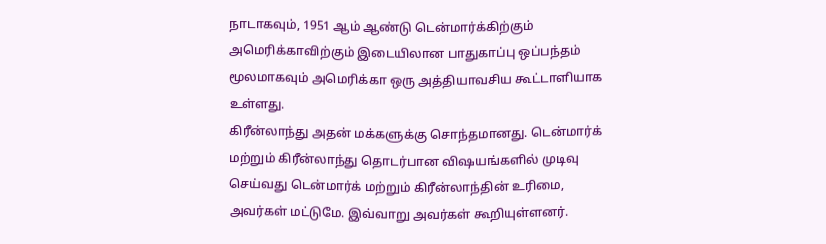நாடாகவும், 1951 ஆம் ஆண்டு டென்மார்க்கிற்கும் அமெரிக்காவிற்கும் இடையிலான பாதுகாப்பு ஒப்பந்தம் மூலமாகவும் அமெரிக்கா ஒரு அத்தியாவசிய கூட்டாளியாக உள்ளது.
கிரீன்லாந்து அதன் மக்களுக்கு சொந்தமானது. டென்மார்க் மற்றும் கிரீன்லாந்து தொடர்பான விஷயங்களில் முடிவு செய்வது டென்மார்க் மற்றும் கிரீன்லாந்தின் உரிமை, அவர்கள் மட்டுமே. இவ்வாறு அவர்கள் கூறியுள்ளனர்.